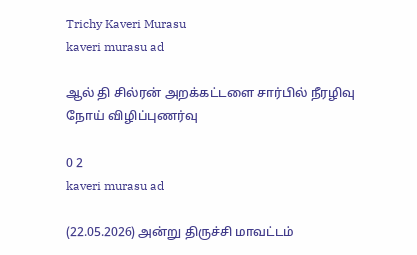Trichy Kaveri Murasu
kaveri murasu ad

ஆல் தி சில்ரன் அறக்கட்டளை சார்பில் நீரழிவு நோய் விழிப்புணர்வு

0 2
kaveri murasu ad

(22.05.2026) அன்று திருச்சி மாவட்டம்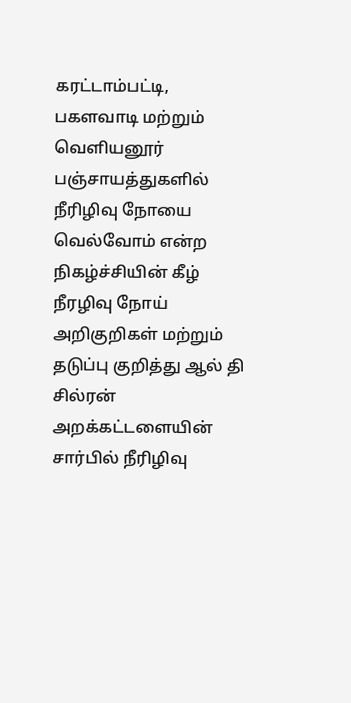கரட்டாம்பட்டி, பகளவாடி மற்றும் வெளியனூர் பஞ்சாயத்துகளில் நீரிழிவு நோயை வெல்வோம் என்ற நிகழ்ச்சியின் கீழ் நீரழிவு நோய் அறிகுறிகள் மற்றும் தடுப்பு குறித்து ஆல் தி சில்ரன் அறக்கட்டளையின் சார்பில் நீரிழிவு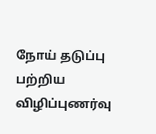நோய் தடுப்பு பற்றிய விழிப்புணர்வு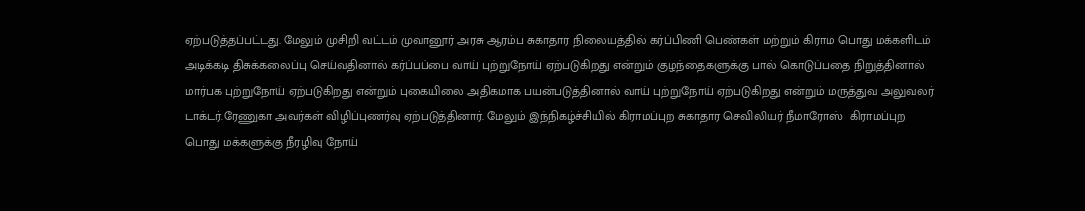ஏற்படுத்தப்பட்டது. மேலும் முசிறி வட்டம் முவானூர் அரசு ஆரம்ப சுகாதார நிலையத்தில் கர்ப்பிணி பெண்கள் மற்றும் கிராம பொது மக்களிடம் அடிக்கடி திசுக்கலைப்பு செய்வதினால் கர்ப்பப்பை வாய் புற்றுநோய் ஏற்படுகிறது என்றும் குழந்தைகளுக்கு பால் கொடுப்பதை நிறுத்தினால் மார்பக புற்றுநோய் ஏற்படுகிறது என்றும் புகையிலை அதிகமாக பயன்படுத்தினால் வாய் புற்றுநோய் ஏற்படுகிறது என்றும் மருத்துவ அலுவலர் டாக்டர்.ரேணுகா அவர்கள் விழிப்புணர்வு ஏற்படுத்தினார். மேலும் இந்நிகழ்ச்சியில் கிராமப்புற சுகாதார செவிலியர் நீமாரோஸ்  கிராமப்புற பொது மக்களுக்கு நீரழிவு நோய்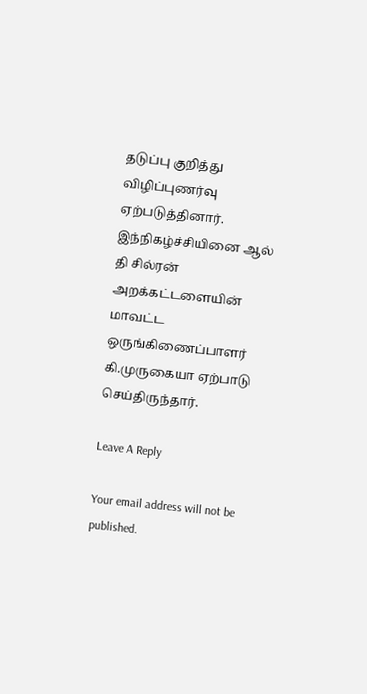தடுப்பு குறித்து விழிப்புணர்வு ஏற்படுத்தினார். இந்நிகழ்ச்சியினை ஆல் தி சில்ரன் அறக்கட்டளையின் மாவட்ட ஒருங்கிணைப்பாளர் கி.முருகையா ஏற்பாடு செய்திருந்தார்.

Leave A Reply

Your email address will not be published.